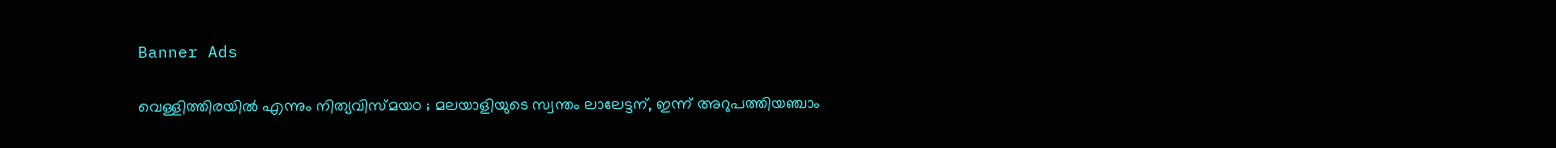Banner Ads

വെള്ളിത്തിരയിൽ എന്നും നിത്യവിസ്മയo ; മലയാളിയുടെ സ്വന്തം ലാലേട്ടന്, ഇന്ന് അറുപത്തിയഞ്ചാം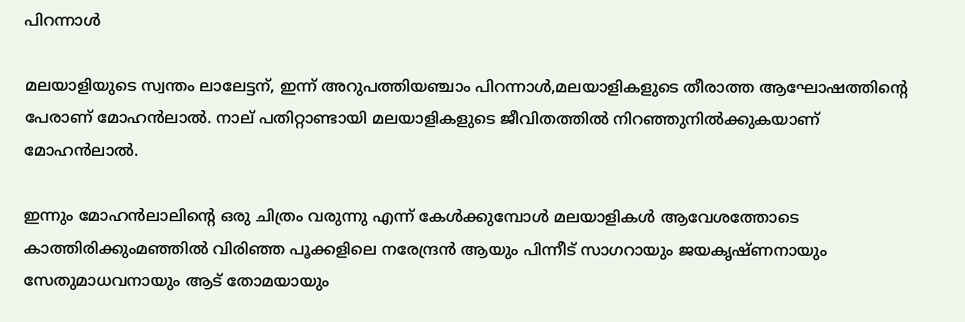പിറന്നാൾ

മലയാളിയുടെ സ്വന്തം ലാലേട്ടന്, ഇന്ന് അറുപത്തിയഞ്ചാം പിറന്നാൾ,മലയാളികളുടെ തീരാത്ത ആഘോഷത്തിൻ്റെ പേരാണ് മോഹൻലാൽ. നാല് പതിറ്റാണ്ടായി മലയാളികളുടെ ജീവിതത്തിൽ നിറഞ്ഞുനിൽക്കുകയാണ് മോഹൻലാൽ.

ഇന്നും മോഹൻലാലിന്റെ ഒരു ചിത്രം വരുന്നു എന്ന് കേൾക്കുമ്പോൾ മലയാളികൾ ആവേശത്തോടെ കാത്തിരിക്കുംമഞ്ഞിൽ വിരിഞ്ഞ പൂക്കളിലെ നരേന്ദ്രൻ ആയും പിന്നീട് സാഗറായും ജയകൃഷ്ണനായും സേതുമാധവനായും ആട് തോമയായും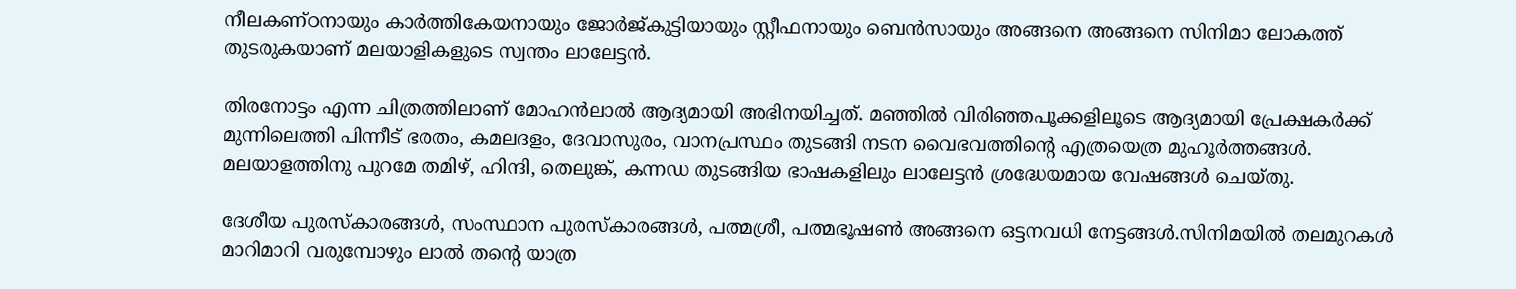നീലകണ്ഠനായും കാർത്തികേയനായും ജോർജ്കുട്ടിയായും സ്റ്റീഫനായും ബെൻസായും അങ്ങനെ അങ്ങനെ സിനിമാ ലോകത്ത് തുടരുകയാണ് മലയാളികളുടെ സ്വന്തം ലാലേട്ടൻ.

തിരനോട്ടം എന്ന ചിത്രത്തിലാണ് മോഹൻലാൽ ആദ്യമായി അഭിനയിച്ചത്. മഞ്ഞിൽ വിരിഞ്ഞപൂക്കളിലൂടെ ആദ്യമായി പ്രേക്ഷകർക്ക് മുന്നിലെത്തി പിന്നീട് ഭരതം, കമലദളം, ദേവാസുരം, വാനപ്രസ്ഥം തുടങ്ങി നടന വൈഭവത്തിന്റെ എത്രയെത്ര മുഹൂർത്തങ്ങൾ. മലയാളത്തിനു പുറമേ തമിഴ്, ഹിന്ദി, തെലുങ്ക്, കന്നഡ തുടങ്ങിയ ഭാഷകളിലും ലാലേട്ടൻ ശ്രദ്ധേയമായ വേഷങ്ങൾ ചെയ്തു.

ദേശീയ പുരസ്‌കാരങ്ങൾ, സംസ്ഥാന പുരസ്‌കാരങ്ങൾ, പത്മശ്രീ, പത്മഭൂഷൺ അങ്ങനെ ഒട്ടനവധി നേട്ടങ്ങൾ.സിനിമയിൽ തലമുറകൾ മാറിമാറി വരുമ്പോഴും ലാൽ തന്റെ യാത്ര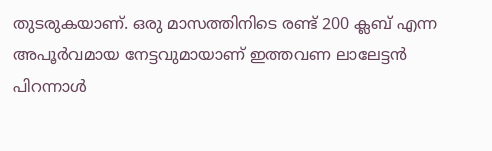തുടരുകയാണ്. ഒരു മാസത്തിനിടെ രണ്ട് 200 ക്ലബ് എന്ന അപൂർവമായ നേട്ടവുമായാണ് ഇത്തവണ ലാലേട്ടൻ പിറന്നാൾ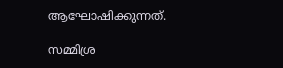ആഘോഷിക്കുന്നത്.

സമ്മിശ്ര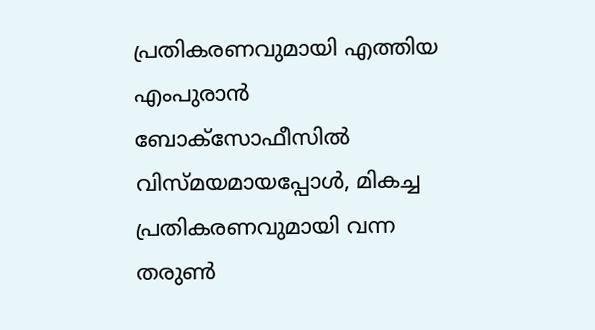പ്രതികരണവുമായി എത്തിയ എംപുരാൻ ബോക്സോഫീസിൽ വിസ്മയമായപ്പോൾ, മികച്ച പ്രതികരണവുമായി വന്ന തരുൺ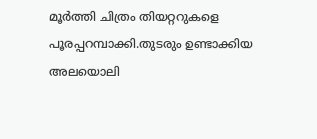മൂർത്തി ചിത്രം തിയറ്ററുകളെ പൂരപ്പറമ്പാക്കി.തുടരും ഉണ്ടാക്കിയ അലയൊലി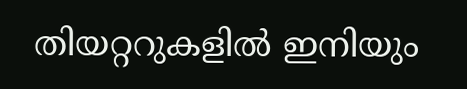തിയറ്ററുകളിൽ ഇനിയും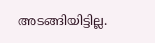അടങ്ങിയിട്ടില്ല.